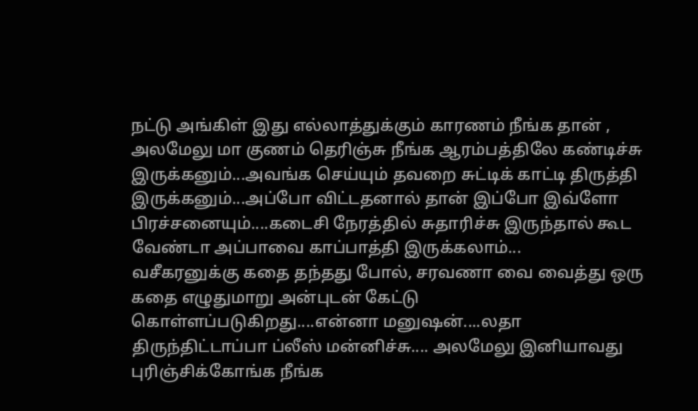நட்டு அங்கிள் இது எல்லாத்துக்கும் காரணம் நீங்க தான் , அலமேலு மா குணம் தெரிஞ்சு நீங்க ஆரம்பத்திலே கண்டிச்சு இருக்கனும்...அவங்க செய்யும் தவறை சுட்டிக் காட்டி திருத்தி இருக்கனும்...அப்போ விட்டதனால் தான் இப்போ இவ்ளோ பிரச்சனையும்....கடைசி நேரத்தில் சுதாரிச்சு இருந்தால் கூட வேண்டா அப்பாவை காப்பாத்தி இருக்கலாம்...
வசீகரனுக்கு கதை தந்தது போல், சரவணா வை வைத்து ஒரு கதை எழுதுமாறு அன்புடன் கேட்டு கொள்ளப்படுகிறது....என்னா மனுஷன்....லதா திருந்திட்டாப்பா ப்லீஸ் மன்னிச்சு.... அலமேலு இனியாவது புரிஞ்சிக்கோங்க நீங்க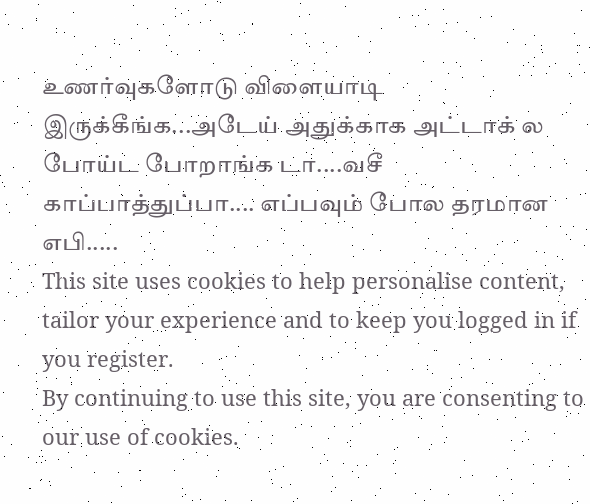உணர்வுகளோடு விளையாடி இருக்கீங்க...அடேய் அதுக்காக அட்டாக் ல போய்ட போறாங்க டா....வசீ காப்பாத்துப்பா.... எப்பவும் போல தரமான எபி.....
This site uses cookies to help personalise content, tailor your experience and to keep you logged in if you register.
By continuing to use this site, you are consenting to our use of cookies.